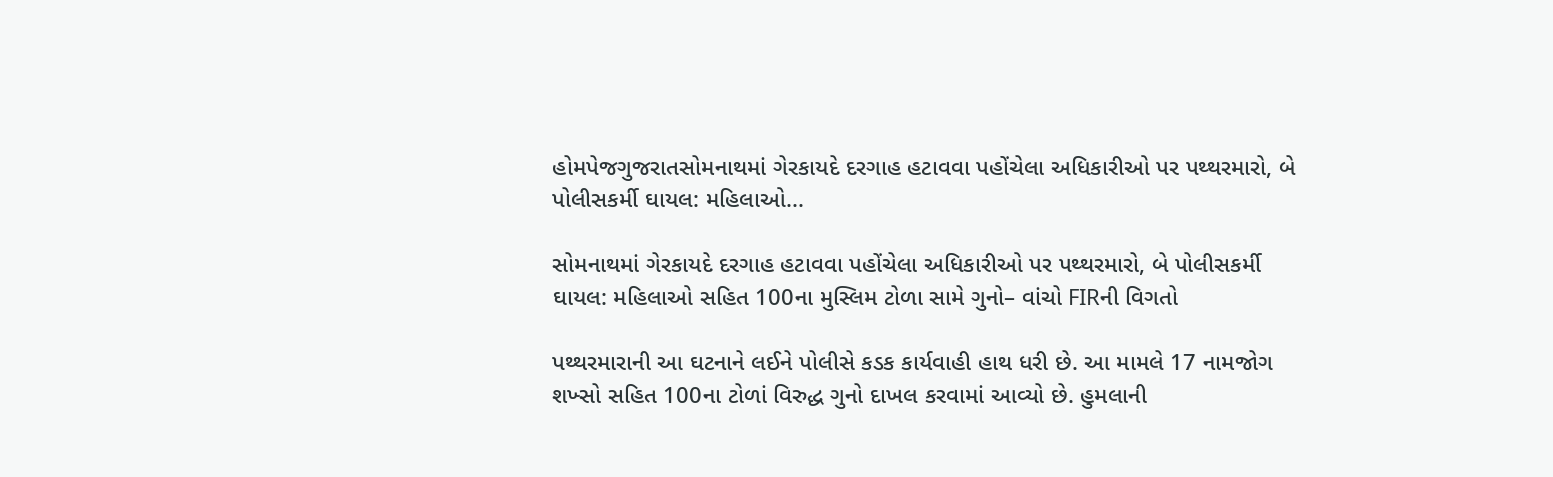હોમપેજગુજરાતસોમનાથમાં ગેરકાયદે દરગાહ હટાવવા પહોંચેલા અધિકારીઓ પર પથ્થરમારો, બે પોલીસકર્મી ઘાયલ: મહિલાઓ...

સોમનાથમાં ગેરકાયદે દરગાહ હટાવવા પહોંચેલા અધિકારીઓ પર પથ્થરમારો, બે પોલીસકર્મી ઘાયલ: મહિલાઓ સહિત 100ના મુસ્લિમ ટોળા સામે ગુનો– વાંચો FIRની વિગતો

પથ્થરમારાની આ ઘટનાને લઈને પોલીસે કડક કાર્યવાહી હાથ ધરી છે. આ મામલે 17 નામજોગ શખ્સો સહિત 100ના ટોળાં વિરુદ્ધ ગુનો દાખલ કરવામાં આવ્યો છે. હુમલાની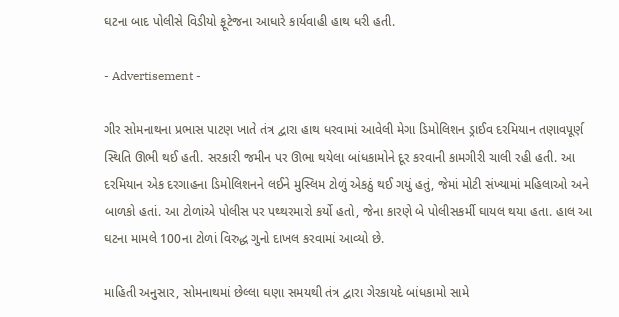ઘટના બાદ પોલીસે વિડીયો ફૂટેજના આધારે કાર્યવાહી હાથ ધરી હતી.

- Advertisement -

ગીર સોમનાથના પ્રભાસ પાટણ ખાતે તંત્ર દ્વારા હાથ ધરવામાં આવેલી મેગા ડિમોલિશન ડ્રાઈવ દરમિયાન તણાવપૂર્ણ સ્થિતિ ઊભી થઈ હતી. સરકારી જમીન પર ઊભા થયેલા બાંધકામોને દૂર કરવાની કામગીરી ચાલી રહી હતી. આ દરમિયાન એક દરગાહના ડિમોલિશનને લઈને મુસ્લિમ ટોળું એકઠું થઈ ગયું હતું, જેમાં મોટી સંખ્યામાં મહિલાઓ અને બાળકો હતાં. આ ટોળાંએ પોલીસ પર પથ્થરમારો કર્યો હતો, જેના કારણે બે પોલીસકર્મી ઘાયલ થયા હતા. હાલ આ ઘટના મામલે 100ના ટોળાં વિરુદ્ધ ગુનો દાખલ કરવામાં આવ્યો છે.

માહિતી અનુસાર, સોમનાથમાં છેલ્લા ઘણા સમયથી તંત્ર દ્વારા ગેરકાયદે બાંધકામો સામે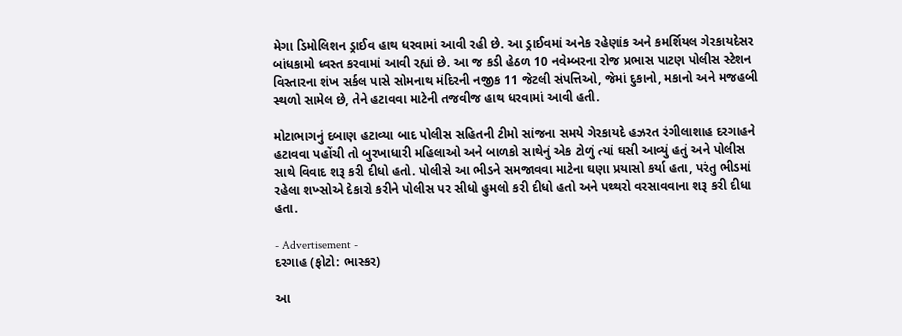મેગા ડિમોલિશન ડ્રાઈવ હાથ ધરવામાં આવી રહી છે. આ ડ્રાઈવમાં અનેક રહેણાંક અને કમર્શિયલ ગેરકાયદેસર બાંધકામો ધ્વસ્ત કરવામાં આવી રહ્યાં છે. આ જ કડી હેઠળ 10 નવેમ્બરના રોજ પ્રભાસ પાટણ પોલીસ સ્ટેશન વિસ્તારના શંખ સર્કલ પાસે સોમનાથ મંદિરની નજીક 11 જેટલી સંપત્તિઓ, જેમાં દુકાનો, મકાનો અને મજહબી સ્થળો સામેલ છે, તેને હટાવવા માટેની તજવીજ હાથ ધરવામાં આવી હતી.

મોટાભાગનું દબાણ હટાવ્યા બાદ પોલીસ સહિતની ટીમો સાંજના સમયે ગેરકાયદે હઝરત રંગીલાશાહ દરગાહને હટાવવા પહોંચી તો બુરખાધારી મહિલાઓ અને બાળકો સાથેનું એક ટોળું ત્યાં ઘસી આવ્યું હતું અને પોલીસ સાથે વિવાદ શરૂ કરી દીધો હતો. પોલીસે આ ભીડને સમજાવવા માટેના ઘણા પ્રયાસો કર્યા હતા, પરંતુ ભીડમાં રહેલા શખ્સોએ દેકારો કરીને પોલીસ પર સીધો હુમલો કરી દીધો હતો અને પથ્થરો વરસાવવાના શરૂ કરી દીધા હતા.

- Advertisement -
દરગાહ (ફોટો: ભાસ્કર)

આ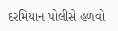દરમિયાન પોલીસે હળવો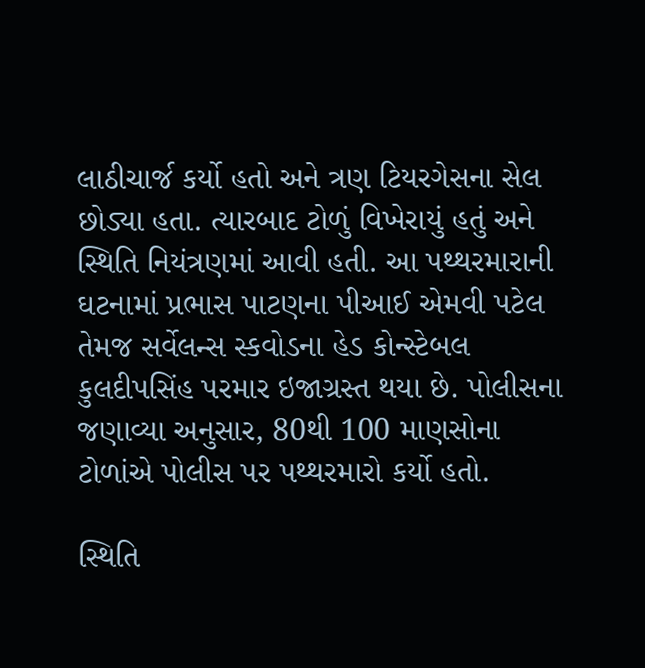લાઠીચાર્જ કર્યો હતો અને ત્રણ ટિયરગેસના સેલ છોડ્યા હતા. ત્યારબાદ ટોળું વિખેરાયું હતું અને સ્થિતિ નિયંત્રણમાં આવી હતી. આ પથ્થરમારાની ઘટનામાં પ્રભાસ પાટણના પીઆઈ એમવી પટેલ તેમજ સર્વેલન્સ સ્કવોડના હેડ કોન્સ્ટેબલ કુલદીપસિંહ પરમાર ઇજાગ્રસ્ત થયા છે. પોલીસના જણાવ્યા અનુસાર, 80થી 100 માણસોના ટોળાંએ પોલીસ પર પથ્થરમારો કર્યો હતો.

સ્થિતિ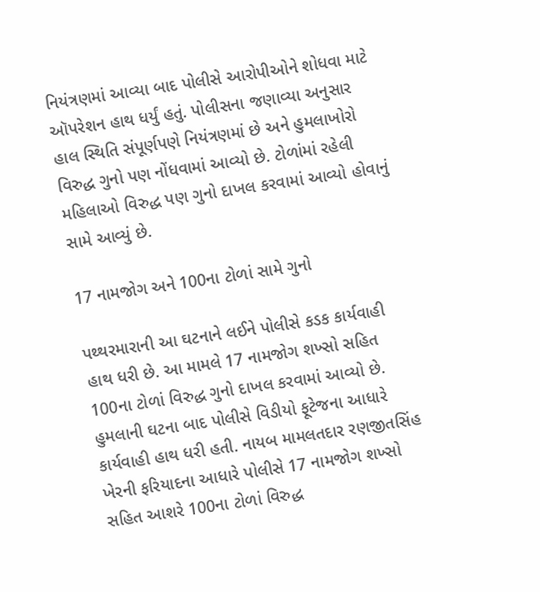નિયંત્રણમાં આવ્યા બાદ પોલીસે આરોપીઓને શોધવા માટે ઑપરેશન હાથ ધર્યું હતું. પોલીસના જણાવ્યા અનુસાર હાલ સ્થિતિ સંપૂર્ણપણે નિયંત્રણમાં છે અને હુમલાખોરો વિરુદ્ધ ગુનો પણ નોંધવામાં આવ્યો છે. ટોળાંમાં રહેલી મહિલાઓ વિરુદ્ધ પણ ગુનો દાખલ કરવામાં આવ્યો હોવાનું સામે આવ્યું છે.

17 નામજોગ અને 100ના ટોળાં સામે ગુનો

પથ્થરમારાની આ ઘટનાને લઈને પોલીસે કડક કાર્યવાહી હાથ ધરી છે. આ મામલે 17 નામજોગ શખ્સો સહિત 100ના ટોળાં વિરુદ્ધ ગુનો દાખલ કરવામાં આવ્યો છે. હુમલાની ઘટના બાદ પોલીસે વિડીયો ફૂટેજના આધારે કાર્યવાહી હાથ ધરી હતી. નાયબ મામલતદાર રણજીતસિંહ ખેરની ફરિયાદના આધારે પોલીસે 17 નામજોગ શખ્સો સહિત આશરે 100ના ટોળાં વિરુદ્ધ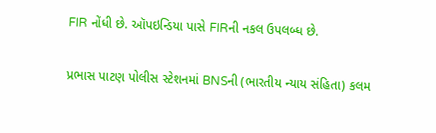FIR નોંધી છે. ઑપઇન્ડિયા પાસે FIRની નકલ ઉપલબ્ધ છે.

પ્રભાસ પાટણ પોલીસ સ્ટેશનમાં BNSની (ભારતીય ન્યાય સંહિતા) કલમ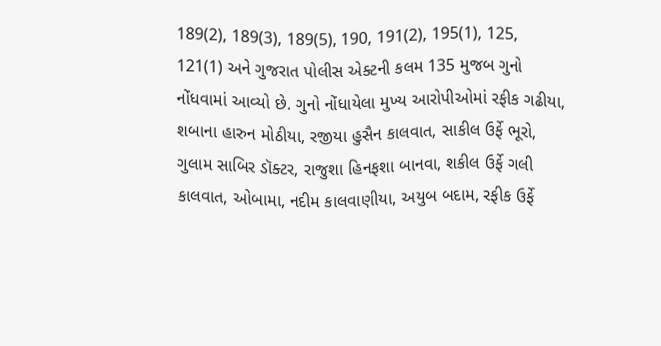189(2), 189(3), 189(5), 190, 191(2), 195(1), 125, 121(1) અને ગુજરાત પોલીસ એક્ટની કલમ 135 મુજબ ગુનો નોંધવામાં આવ્યો છે. ગુનો નોંધાયેલા મુખ્ય આરોપીઓમાં રફીક ગઢીયા, શબાના હારુન મોઠીયા, રજીયા હુસૈન કાલવાત, સાકીલ ઉર્ફે ભૂરો, ગુલામ સાબિર ડૉક્ટર, રાજુશા હિનફશા બાનવા, શકીલ ઉર્ફે ગલી કાલવાત, ઓબામા, નદીમ કાલવાણીયા, અયુબ બદામ, રફીક ઉર્ફે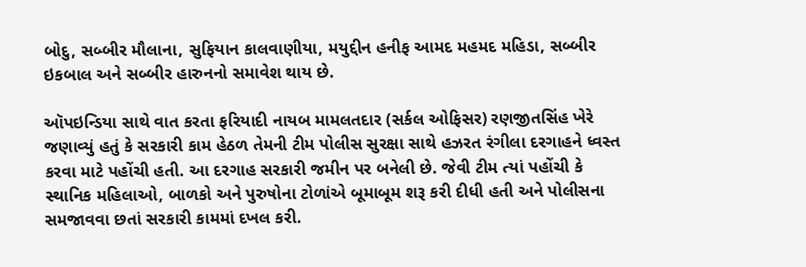બોદુ, સબ્બીર મૌલાના, સુફિયાન કાલવાણીયા, મયુદ્દીન હનીફ આમદ મહમદ મહિડા, સબ્બીર ઇકબાલ અને સબ્બીર હારુનનો સમાવેશ થાય છે.

ઑપઇન્ડિયા સાથે વાત કરતા ફરિયાદી નાયબ મામલતદાર (સર્કલ ઓફિસર) રણજીતસિંહ ખેરે જણાવ્યું હતું કે સરકારી કામ હેઠળ તેમની ટીમ પોલીસ સુરક્ષા સાથે હઝરત રંગીલા દરગાહને ધ્વસ્ત કરવા માટે પહોંચી હતી. આ દરગાહ સરકારી જમીન પર બનેલી છે. જેવી ટીમ ત્યાં પહોંચી કે સ્થાનિક મહિલાઓ, બાળકો અને પુરુષોના ટોળાંએ બૂમાબૂમ શરૂ કરી દીધી હતી અને પોલીસના સમજાવવા છતાં સરકારી કામમાં દખલ કરી.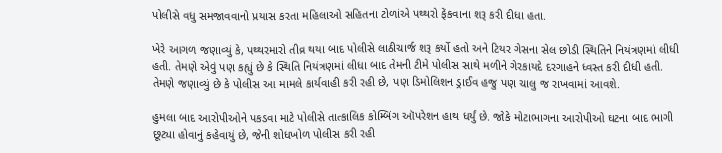પોલીસે વધુ સમજાવવાનો પ્રયાસ કરતા મહિલાઓ સહિતના ટોળાંએ પથ્થરો ફેંકવાના શરૂ કરી દીધા હતા.

ખેરે આગળ જણાવ્યું કે, પથ્થરમારો તીવ્ર થયા બાદ પોલીસે લાઠીચાર્જ શરૂ કર્યો હતો અને ટિયર ગેસના સેલ છોડી સ્થિતિને નિયંત્રણમાં લીધી હતી. તેમણે એવું પણ કહ્યું છે કે સ્થિતિ નિયંત્રણમાં લીધા બાદ તેમની ટીમે પોલીસ સાથે મળીને ગેરકાયદે દરગાહને ધ્વસ્ત કરી દીધી હતી. તેમણે જણાવ્યું છે કે પોલીસ આ મામલે કાર્યવાહી કરી રહી છે, પણ ડિમોલિશન ડ્રાઈવ હજુ પણ ચાલુ જ રાખવામાં આવશે.

હુમલા બાદ આરોપીઓને પકડવા માટે પોલીસે તાત્કાલિક કોમ્બિંગ ઑપરેશન હાથ ધર્યું છે. જોકે મોટાભાગના આરોપીઓ ઘટના બાદ ભાગી છૂટ્યા હોવાનું કહેવાયું છે, જેની શોધખોળ પોલીસ કરી રહી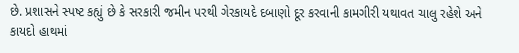છે. પ્રશાસને સ્પષ્ટ કહ્યું છે કે સરકારી જમીન પરથી ગેરકાયદે દબાણો દૂર કરવાની કામગીરી યથાવત ચાલુ રહેશે અને કાયદો હાથમાં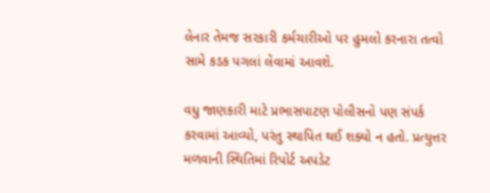લેનાર તેમજ સરકારી કર્મચારીઓ પર હુમલો કરનારા તત્વો સામે કડક પગલાં લેવામાં આવશે.

વધુ જાણકારી માટે પ્રભાસપાટણ પોલીસનો પણ સંપર્ક કરવામાં આવ્યો, પરંતુ સ્થાપિત થઈ શક્યો ન હતો. પ્રત્યુત્તર મળવાની સ્થિતિમાં રિપોર્ટ અપડેટ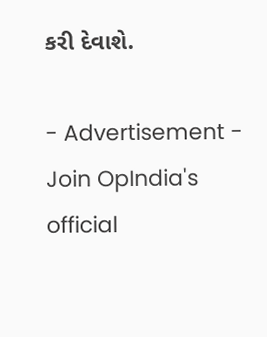કરી દેવાશે.

- Advertisement -
Join OpIndia's official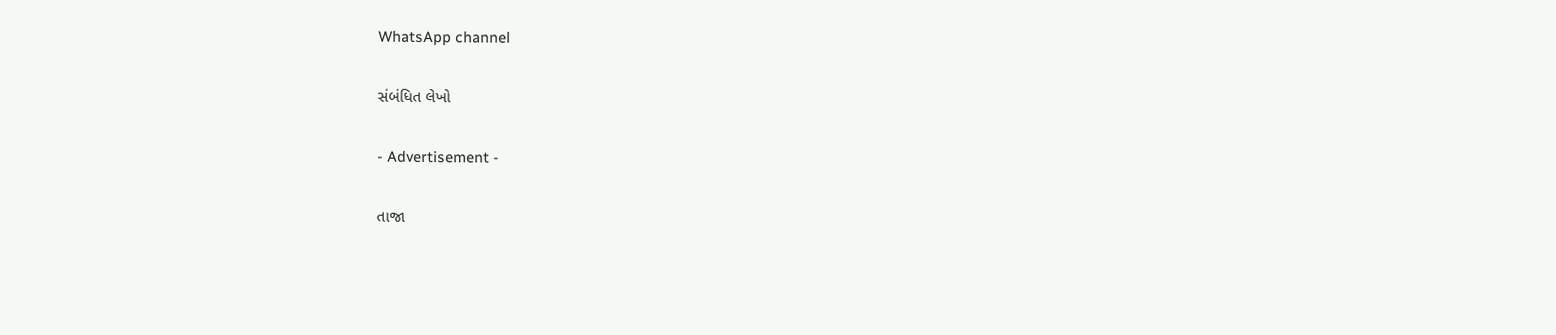WhatsApp channel

સંબંધિત લેખો

- Advertisement -

તાજા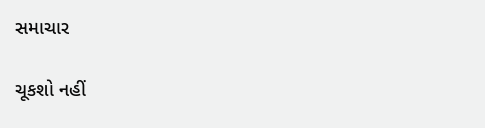સમાચાર

ચૂકશો નહીં